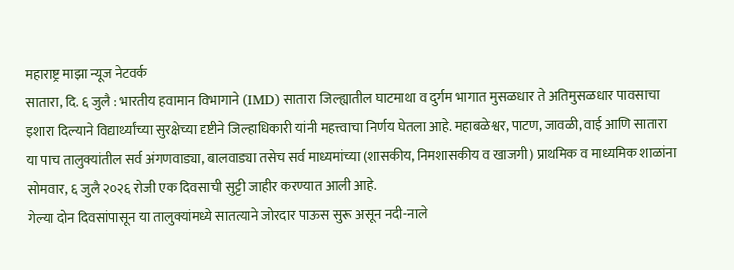महाराष्ट्र माझा न्यूज नेटवर्क
सातारा, दि. ६ जुलै : भारतीय हवामान विभागाने (IMD) सातारा जिल्ह्यातील घाटमाथा व दुर्गम भागात मुसळधार ते अतिमुसळधार पावसाचा इशारा दिल्याने विद्यार्थ्यांच्या सुरक्षेच्या दृष्टीने जिल्हाधिकारी यांनी महत्त्वाचा निर्णय घेतला आहे. महाबळेश्वर, पाटण, जावळी, वाई आणि सातारा या पाच तालुक्यांतील सर्व अंगणवाड्या, बालवाड्या तसेच सर्व माध्यमांच्या (शासकीय, निमशासकीय व खाजगी) प्राथमिक व माध्यमिक शाळांना सोमवार, ६ जुलै २०२६ रोजी एक दिवसाची सुट्टी जाहीर करण्यात आली आहे.
गेल्या दोन दिवसांपासून या तालुक्यांमध्ये सातत्याने जोरदार पाऊस सुरू असून नदी-नाले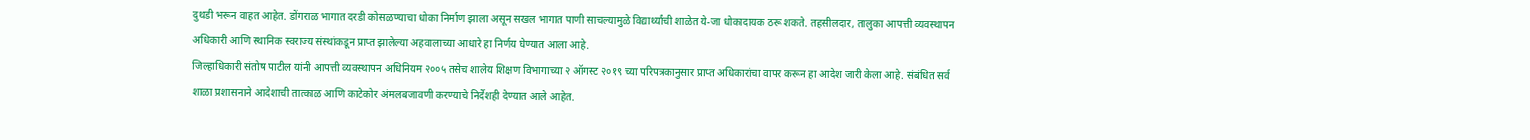दुथडी भरून वाहत आहेत. डोंगराळ भागात दरडी कोसळण्याचा धोका निर्माण झाला असून सखल भागात पाणी साचल्यामुळे विद्यार्थ्यांची शाळेत ये-जा धोकादायक ठरू शकते. तहसीलदार, तालुका आपत्ती व्यवस्थापन अधिकारी आणि स्थानिक स्वराज्य संस्थांकडून प्राप्त झालेल्या अहवालाच्या आधारे हा निर्णय घेण्यात आला आहे.
जिल्हाधिकारी संतोष पाटील यांनी आपत्ती व्यवस्थापन अधिनियम २००५ तसेच शालेय शिक्षण विभागाच्या २ ऑगस्ट २०१९ च्या परिपत्रकानुसार प्राप्त अधिकारांचा वापर करून हा आदेश जारी केला आहे. संबंधित सर्व शाळा प्रशासनाने आदेशाची तात्काळ आणि काटेकोर अंमलबजावणी करण्याचे निर्देशही देण्यात आले आहेत.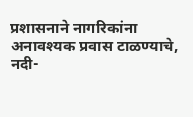प्रशासनाने नागरिकांना अनावश्यक प्रवास टाळण्याचे, नदी-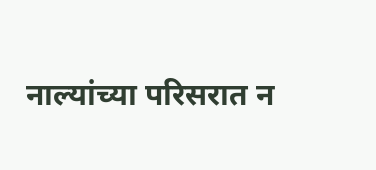नाल्यांच्या परिसरात न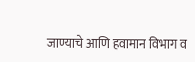जाण्याचे आणि हवामान विभाग व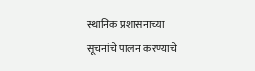स्थानिक प्रशासनाच्या सूचनांचे पालन करण्याचे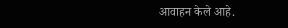आवाहन केले आहे.